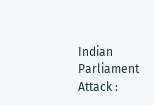Indian Parliament Attack :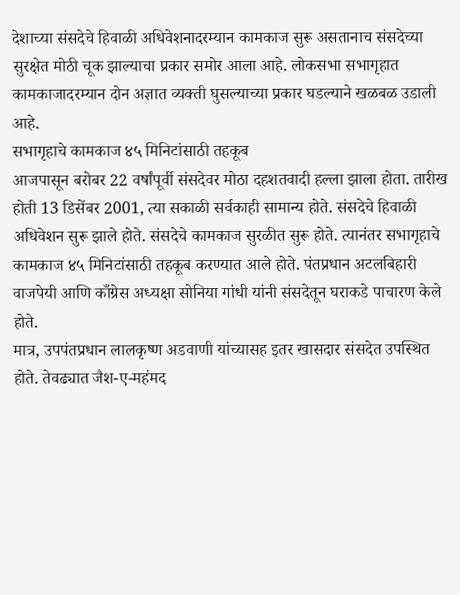देशाच्या संसदेचे हिवाळी अधिवेशनादरम्यान कामकाज सुरू असतानाच संसदेच्या सुरक्षेत मोठी चूक झाल्याचा प्रकार समोर आला आहे. लोकसभा सभागृहात कामकाजादरम्यान दोन अज्ञात व्यक्ती घुसल्याच्या प्रकार घडल्याने खळबळ उडाली आहे.
सभागृहाचे कामकाज ४५ मिनिटांसाठी तहकूब
आजपासून बरोबर 22 वर्षांपूर्वी संसदेवर मोठा दहशतवादी हल्ला झाला होता. तारीख होती 13 डिसेंबर 2001, त्या सकाळी सर्वकाही सामान्य होते. संसदेचे हिवाळी अधिवेशन सुरू झाले होते. संसदेचे कामकाज सुरळीत सुरू होते. त्यानंतर सभागृहाचे कामकाज ४५ मिनिटांसाठी तहकूब करण्यात आले होते. पंतप्रधान अटलबिहारी वाजपेयी आणि काँग्रेस अध्यक्षा सोनिया गांधी यांनी संसदेतून घराकडे पाचारण केले होते.
मात्र, उपपंतप्रधान लालकृष्ण अडवाणी यांच्यासह इतर खासदार संसदेत उपस्थित होते. तेवढ्यात जैश-ए-महंमद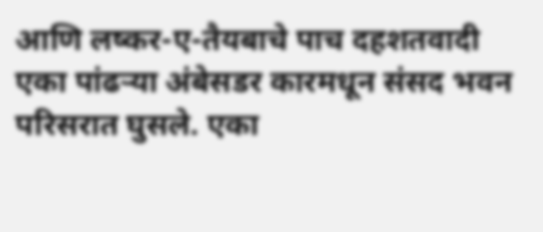आणि लष्कर-ए-तैयबाचे पाच दहशतवादी एका पांढऱ्या अंबेसडर कारमधून संसद भवन परिसरात घुसले. एका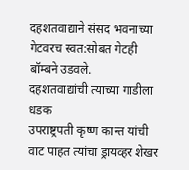दहशतवाद्याने संसद भवनाच्या गेटवरच स्वत:सोबत गेटही बॉम्बने उडवले.
दहशतवाद्यांची त्याच्या गाडीला धडक
उपराष्ट्रपती कृष्ण कान्त यांची वाट पाहत त्यांचा ड्रायव्हर शेखर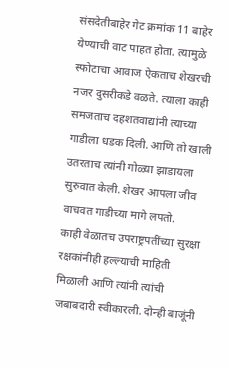संसदेतीबाहेर गेट क्रमांक 11 बाहेर येण्याची वाट पाहत होता. त्यामुळे स्फोटाचा आवाज ऐकताच शेखरची नजर दुसरीकडे वळते. त्याला काही समजताच दहशतवाद्यांनी त्याच्या गाडीला धडक दिली. आणि तो खाली उतरताच त्यांनी गोळ्या झाडायला सुरुवात केली. शेखर आपला जीव वाचवत गाडीच्या मागे लपतो.
काही वेळातच उपराष्ट्रपतींच्या सुरक्षा रक्षकांनीही हल्ल्याची माहिती मिळाली आणि त्यांनी त्यांची जबाबदारी स्वीकारली. दोन्ही बाजूंनी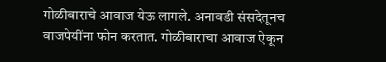गोळीबाराचे आवाज येऊ लागले. अनावडी संसदेतूनच वाजपेयींना फोन करतात. गोळीबाराचा आवाज ऐकून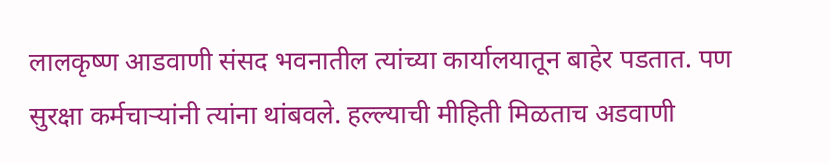लालकृष्ण आडवाणी संसद भवनातील त्यांच्या कार्यालयातून बाहेर पडतात. पण सुरक्षा कर्मचाऱ्यांनी त्यांना थांबवले. हल्ल्याची मीहिती मिळताच अडवाणी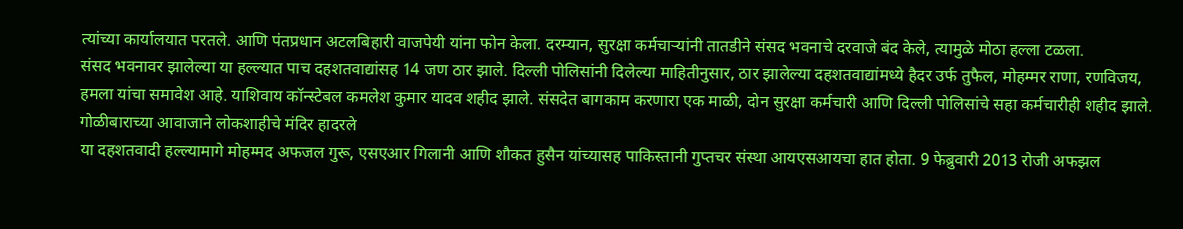त्यांच्या कार्यालयात परतले. आणि पंतप्रधान अटलबिहारी वाजपेयी यांना फोन केला. दरम्यान, सुरक्षा कर्मचाऱ्यांनी तातडीने संसद भवनाचे दरवाजे बंद केले, त्यामुळे मोठा हल्ला टळला.
संसद भवनावर झालेल्या या हल्ल्यात पाच दहशतवाद्यांसह 14 जण ठार झाले. दिल्ली पोलिसांनी दिलेल्या माहितीनुसार, ठार झालेल्या दहशतवाद्यांमध्ये हैदर उर्फ तुफैल, मोहम्मर राणा, रणविजय, हमला यांचा समावेश आहे. याशिवाय कॉन्स्टेबल कमलेश कुमार यादव शहीद झाले. संसदेत बागकाम करणारा एक माळी, दोन सुरक्षा कर्मचारी आणि दिल्ली पोलिसांचे सहा कर्मचारीही शहीद झाले.
गोळीबाराच्या आवाजाने लोकशाहीचे मंदिर हादरले
या दहशतवादी हल्ल्यामागे मोहम्मद अफजल गुरू, एसएआर गिलानी आणि शौकत हुसैन यांच्यासह पाकिस्तानी गुप्तचर संस्था आयएसआयचा हात होता. 9 फेब्रुवारी 2013 रोजी अफझल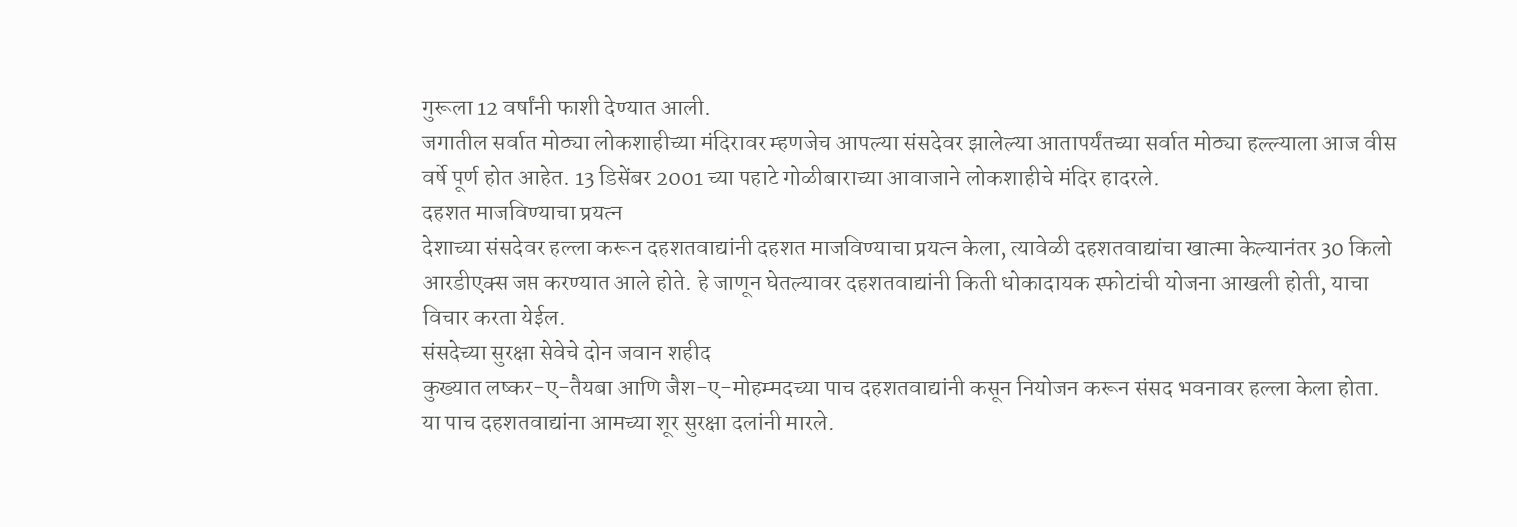गुरूला 12 वर्षांनी फाशी देण्यात आली.
जगातील सर्वात मोठ्या लोकशाहीच्या मंदिरावर म्हणजेच आपल्या संसदेवर झालेल्या आतापर्यंतच्या सर्वात मोठ्या हल्ल्याला आज वीस वर्षे पूर्ण होत आहेत. 13 डिसेंबर 2001 च्या पहाटे गोळीबाराच्या आवाजाने लोकशाहीचे मंदिर हादरले.
दहशत माजविण्याचा प्रयत्न
देशाच्या संसदेवर हल्ला करून दहशतवाद्यांनी दहशत माजविण्याचा प्रयत्न केला, त्यावेळी दहशतवाद्यांचा खात्मा केल्यानंतर 30 किलो आरडीएक्स जप्त करण्यात आले होते. हे जाणून घेतल्यावर दहशतवाद्यांनी किती धोकादायक स्फोटांची योजना आखली होती, याचा विचार करता येईल.
संसदेच्या सुरक्षा सेवेचे दोन जवान शहीद
कुख्यात लष्कर-ए-तैयबा आणि जैश-ए-मोहम्मदच्या पाच दहशतवाद्यांनी कसून नियोजन करून संसद भवनावर हल्ला केला होता. या पाच दहशतवाद्यांना आमच्या शूर सुरक्षा दलांनी मारले.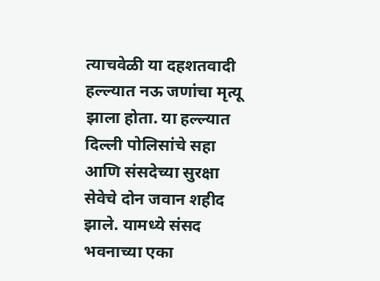त्याचवेळी या दहशतवादी हल्ल्यात नऊ जणांचा मृत्यू झाला होता. या हल्ल्यात दिल्ली पोलिसांचे सहा आणि संसदेच्या सुरक्षा सेवेचे दोन जवान शहीद झाले. यामध्ये संसद भवनाच्या एका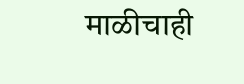माळीचाही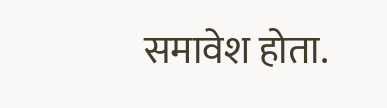समावेश होता.